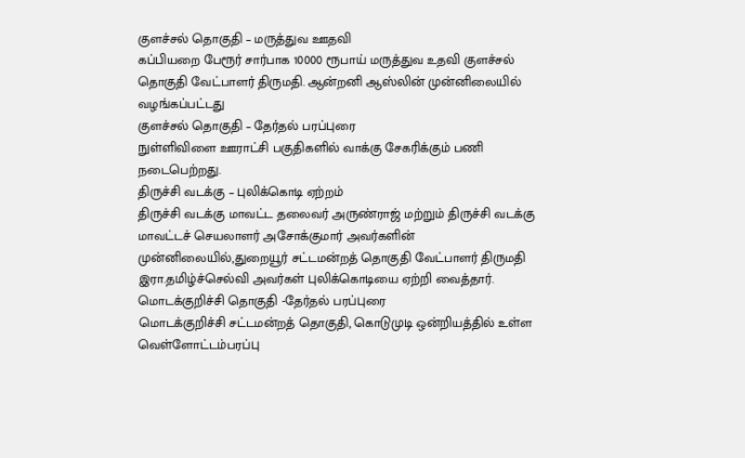குளச்சல் தொகுதி – மருத்துவ ஊதவி
கப்பியறை பேரூர் சார்பாக 10000 ரூபாய் மருத்துவ உதவி குளச்சல் தொகுதி வேட்பாளர் திருமதி. ஆன்றனி ஆஸ்லின் முன்னிலையில் வழங்கப்பட்டது
குளச்சல் தொகுதி – தேர்தல் பரப்புரை
நுள்ளிவிளை ஊராட்சி பகுதிகளில் வாக்கு சேகரிக்கும் பணி நடைபெற்றது.
திருச்சி வடக்கு – புலிக்கொடி ஏற்றம்
திருச்சி வடக்கு மாவட்ட தலைவர் அருண்ராஜ் மற்றும் திருச்சி வடக்கு மாவட்டச் செயலாளர் அசோக்குமார் அவர்களின் முன்னிலையில்,துறையூர் சட்டமன்றத் தொகுதி வேட்பாளர் திருமதி இரா.தமிழ்ச்செல்வி அவர்கள் புலிக்கொடியை ஏற்றி வைத்தார்.
மொடக்குறிச்சி தொகுதி -தேர்தல் பரப்புரை
மொடக்குறிச்சி சட்டமன்றத் தொகுதி, கொடுமுடி ஒன்றியத்தில் உள்ள வெள்ளோட்டம்பரப்பு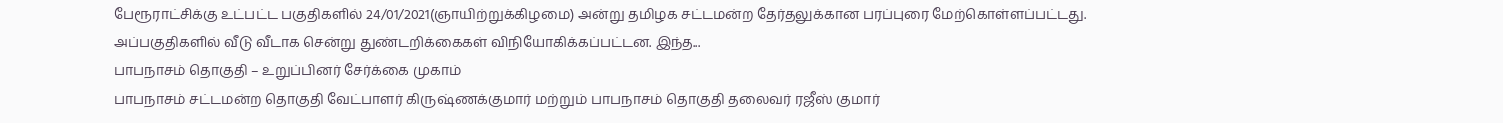பேரூராட்சிக்கு உட்பட்ட பகுதிகளில் 24/01/2021(ஞாயிற்றுக்கிழமை) அன்று தமிழக சட்டமன்ற தேர்தலுக்கான பரப்புரை மேற்கொள்ளப்பட்டது. அப்பகுதிகளில் வீடு வீடாக சென்று துண்டறிக்கைகள் விநியோகிக்கப்பட்டன. இந்த...
பாபநாசம் தொகுதி – உறுப்பினர் சேர்க்கை முகாம்
பாபநாசம் சட்டமன்ற தொகுதி வேட்பாளர் கிருஷ்ணக்குமார் மற்றும் பாபநாசம் தொகுதி தலைவர் ரஜீஸ் குமார்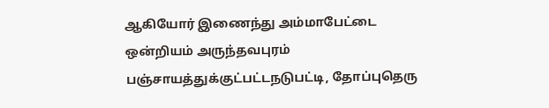ஆகியோர் இணைந்து அம்மாபேட்டை ஒன்றியம் அருந்தவபுரம் பஞ்சாயத்துக்குட்பட்டநடுபட்டி, தோப்புதெரு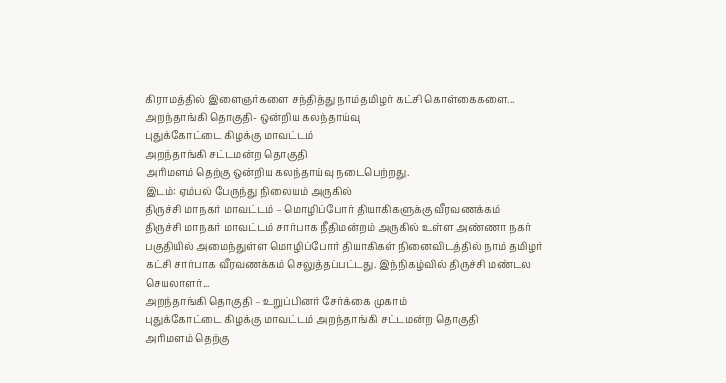கிராமத்தில் இளைஞர்களை சந்தித்து நாம்தமிழர் கட்சி கொள்கைகளை...
அறந்தாங்கி தொகுதி- ஒன்றிய கலந்தாய்வு
புதுக்கோட்டை கிழக்கு மாவட்டம்
அறந்தாங்கி சட்டமன்ற தொகுதி
அரிமளம் தெற்கு ஒன்றிய கலந்தாய்வு நடைபெற்றது.
இடம்: ஏம்பல் பேருந்து நிலையம் அருகில்
திருச்சி மாநகர் மாவட்டம் – மொழிப்போர் தியாகிகளுக்கு வீரவணக்கம்
திருச்சி மாநகர் மாவட்டம் சார்பாக நீதிமன்றம் அருகில் உள்ள அண்ணா நகர் பகுதியில் அமைந்துள்ள மொழிப்போர் தியாகிகள் நினைவிடத்தில் நாம் தமிழர் கட்சி சார்பாக வீரவணக்கம் செலுத்தப்பட்டது. இந்நிகழ்வில் திருச்சி மண்டல செயலாளர்...
அறந்தாங்கி தொகுதி – உறுப்பினர் சேர்க்கை முகாம்
புதுக்கோட்டை கிழக்கு மாவட்டம் அறந்தாங்கி சட்டமன்ற தொகுதி
அரிமளம் தெற்கு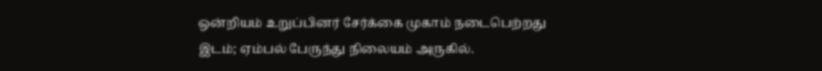ஒன்றியம் உறுப்பினர் சேர்க்கை முகாம் நடைபெற்றது
இடம்; ஏம்பல் பேருந்து நிலையம் அருகில்.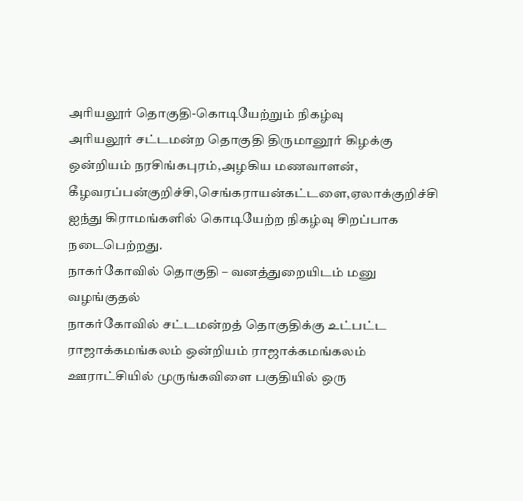அரியலூர் தொகுதி-கொடியேற்றும் நிகழ்வு
அரியலூர் சட்டமன்ற தொகுதி திருமானூர் கிழக்கு ஒன்றியம் நரசிங்கபுரம்,அழகிய மணவாளன், கீழவரப்பன்குறிச்சி,செங்கராயன்கட்டளை,ஏலாக்குறிச்சி ஐந்து கிராமங்களில் கொடியேற்ற நிகழ்வு சிறப்பாக நடைபெற்றது.
நாகர்கோவில் தொகுதி – வனத்துறையிடம் மனு வழங்குதல்
நாகர்கோவில் சட்டமன்றத் தொகுதிக்கு உட்பட்ட ராஜாக்கமங்கலம் ஒன்றியம் ராஜாக்கமங்கலம் ஊராட்சியில் முருங்கவிளை பகுதியில் ஒரு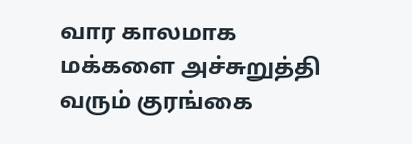வார காலமாக மக்களை அச்சுறுத்தி வரும் குரங்கை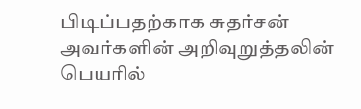பிடிப்பதற்காக சுதர்சன் அவர்களின் அறிவுறுத்தலின் பெயரில்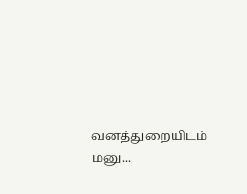வனத்துறையிடம் மனு...